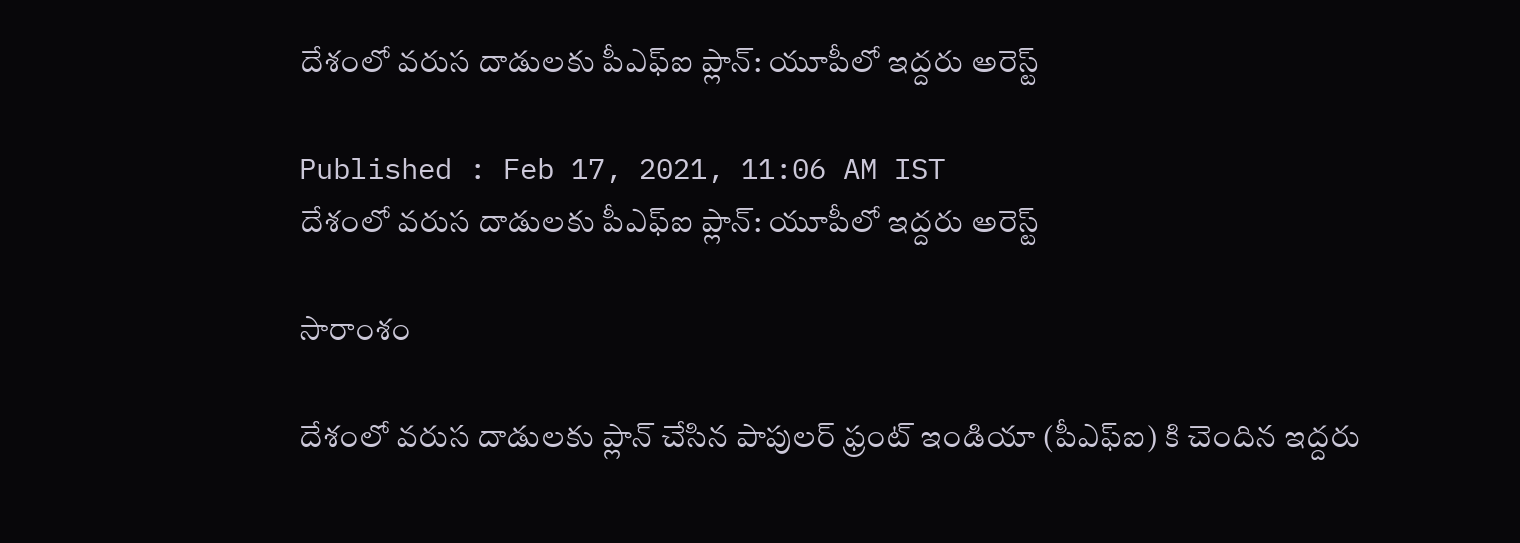దేశంలో వరుస దాడులకు పీఎఫ్ఐ ప్లాన్: యూపీలో ఇద్దరు అరెస్ట్

Published : Feb 17, 2021, 11:06 AM IST
దేశంలో వరుస దాడులకు పీఎఫ్ఐ ప్లాన్: యూపీలో ఇద్దరు అరెస్ట్

సారాంశం

దేశంలో వరుస దాడులకు ప్లాన్ చేసిన పాపులర్ ఫ్రంట్ ఇండియా (పీఎఫ్ఐ) కి చెందిన ఇద్దరు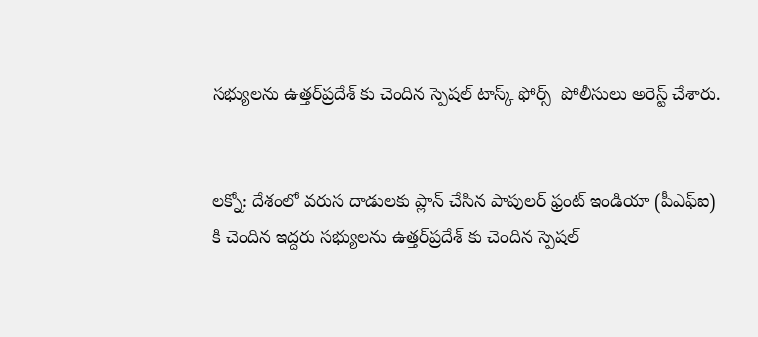సభ్యులను ఉత్తర్‌ప్రదేశ్ కు చెందిన స్పెషల్ టాస్క్ ఫోర్స్  పోలీసులు అరెస్ట్ చేశారు.


లక్నో: దేశంలో వరుస దాడులకు ప్లాన్ చేసిన పాపులర్ ఫ్రంట్ ఇండియా (పీఎఫ్ఐ) కి చెందిన ఇద్దరు సభ్యులను ఉత్తర్‌ప్రదేశ్ కు చెందిన స్పెషల్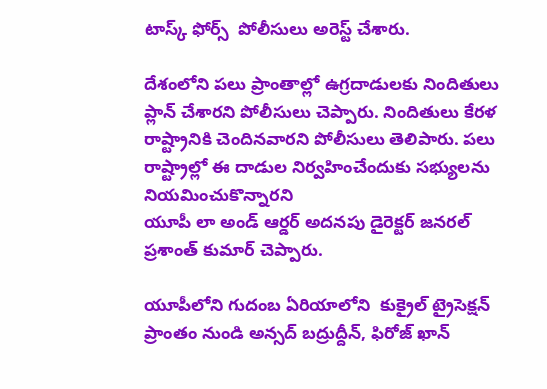టాస్క్ ఫోర్స్  పోలీసులు అరెస్ట్ చేశారు.

దేశంలోని పలు ప్రాంతాల్లో ఉగ్రదాడులకు నిందితులు ప్లాన్ చేశారని పోలీసులు చెప్పారు. నిందితులు కేరళ రాష్ట్రానికి చెందినవారని పోలీసులు తెలిపారు. పలు రాష్ట్రాల్లో ఈ దాడుల నిర్వహించేందుకు సభ్యులను నియమించుకొన్నారని
యూపీ లా అండ్ ఆర్డర్ అదనపు డైరెక్టర్ జనరల్  ప్రశాంత్ కుమార్ చెప్పారు.

యూపీలోని గుదంబ ఏరియాలోని  కుక్రైల్ ట్రైసెక్షన్ ప్రాంతం నుండి అన్సద్ బద్రుద్దీన్, ఫిరోజ్ ఖాన్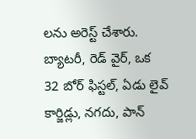లను అరెస్ట్ చేశారు. బ్యాటరీ, రెడ్ వైర్, ఒక 32 బోర్ ఫిస్టల్, ఏడు లైవ్ కార్జిడ్లు, నగదు, పాన్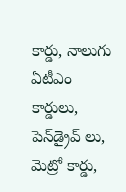కార్డు, నాలుగు ఏటీఎం కార్డులు, పెన్‌డ్రైవ్ లు, మెట్రో కార్డు,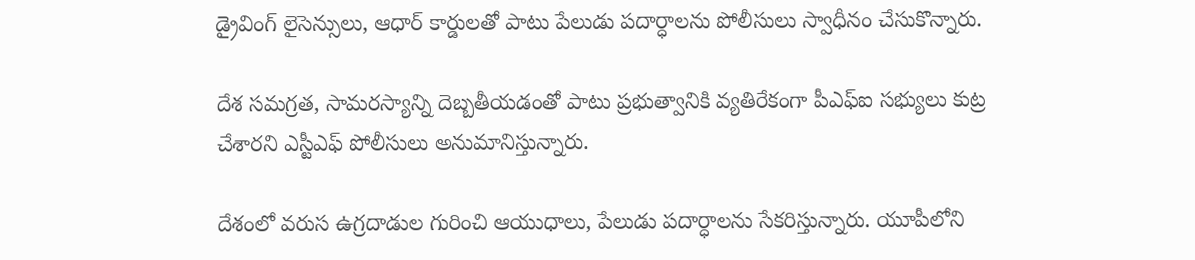డ్రైవింగ్ లైసెన్సులు, ఆధార్ కార్డులతో పాటు పేలుడు పదార్ధాలను పోలీసులు స్వాధీనం చేసుకొన్నారు.

దేశ సమగ్రత, సామరస్యాన్ని దెబ్బతీయడంతో పాటు ప్రభుత్వానికి వ్యతిరేకంగా పీఎఫ్ఐ సభ్యులు కుట్ర చేశారని ఎస్టీఎఫ్ పోలీసులు అనుమానిస్తున్నారు.

దేశంలో వరుస ఉగ్రదాడుల గురించి ఆయుధాలు, పేలుడు పదార్ధాలను సేకరిస్తున్నారు. యూపీలోని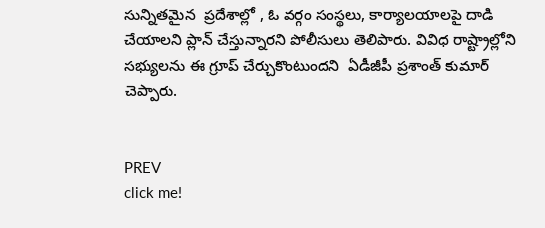సున్నితమైన  ప్రదేశాల్లో , ఓ వర్గం సంస్థలు, కార్యాలయాలపై దాడి చేయాలని ప్లాన్ చేస్తున్నారని పోలీసులు తెలిపారు. వివిధ రాష్ట్రాల్లోని సభ్యులను ఈ గ్రూప్ చేర్చుకొంటుందని  ఏడీజీపీ ప్రశాంత్ కుమార్ చెప్పారు.


PREV
click me!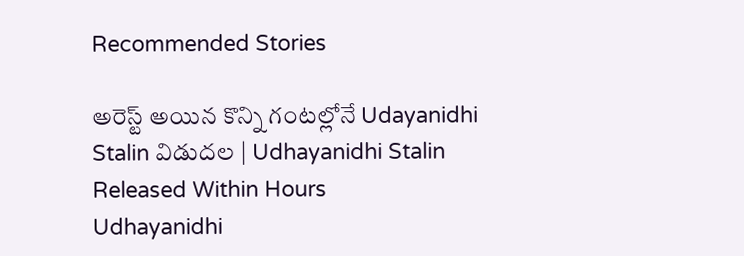Recommended Stories

అరెస్ట్ అయిన కొన్ని గంటల్లోనే Udayanidhi Stalin విడుదల | Udhayanidhi Stalin Released Within Hours
Udhayanidhi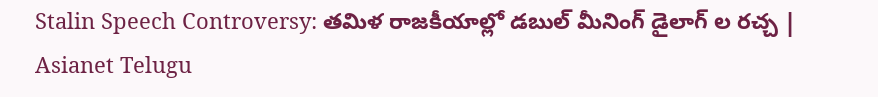Stalin Speech Controversy: తమిళ రాజకీయాల్లో డబుల్ మీనింగ్ డైలాగ్ ల రచ్చ | Asianet Telugu